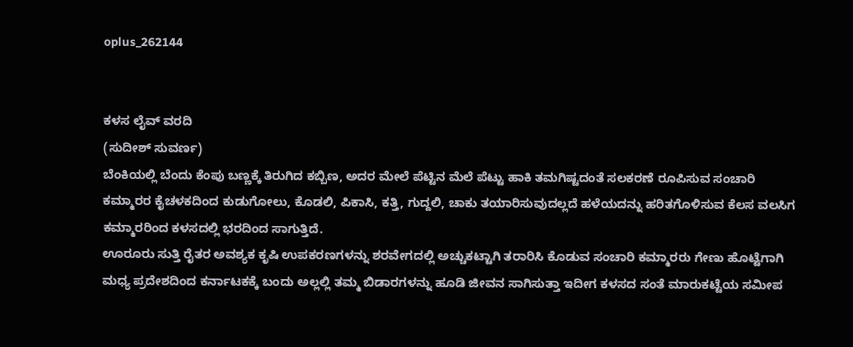oplus_262144


ಕಳಸ ಲೈವ್ ವರದಿ
(ಸುದೀಶ್ ಸುವರ್ಣ)
ಬೆಂಕಿಯಲ್ಲಿ ಬೆಂದು ಕೆಂಪು ಬಣ್ಣಕ್ಕೆ ತಿರುಗಿದ ಕಬ್ಬಿಣ, ಅದರ ಮೇಲೆ ಪೆಟ್ಟಿನ ಮೆಲೆ ಪೆಟ್ಟು ಹಾಕಿ ತಮಗಿಷ್ಟದಂತೆ ಸಲಕರಣೆ ರೂಪಿಸುವ ಸಂಚಾರಿ ಕಮ್ಮಾರರ ಕೈಚಳಕದಿಂದ ಕುಡುಗೋಲು, ಕೊಡಲಿ, ಪಿಕಾಸಿ, ಕತ್ತಿ, ಗುದ್ದಲಿ, ಚಾಕು ತಯಾರಿಸುವುದಲ್ಲದೆ ಹಳೆಯದನ್ನು ಹರಿತಗೊಳಿಸುವ ಕೆಲಸ ವಲಸಿಗ ಕಮ್ಮಾರರಿಂದ ಕಳಸದಲ್ಲಿ ಭರದಿಂದ ಸಾಗುತ್ತಿದೆ.
ಊರೂರು ಸುತ್ತಿ ರೈತರ ಅವಶ್ಯಕ ಕೃಷಿ ಉಪಕರಣಗಳನ್ನು ಶರವೇಗದಲ್ಲಿ ಅಚ್ಚುಕಟ್ಟಾಗಿ ತರಾರಿಸಿ ಕೊಡುವ ಸಂಚಾರಿ ಕಮ್ಮಾರರು ಗೇಣು ಹೊಟ್ಟೆಗಾಗಿ ಮಧ್ಯ ಪ್ರದೇಶದಿಂದ ಕರ್ನಾಟಕಕ್ಕೆ ಬಂದು ಅಲ್ಲಲ್ಲಿ ತಮ್ಮ ಬಿಡಾರಗಳನ್ನು ಹೂಡಿ ಜೀವನ ಸಾಗಿಸುತ್ತಾ ಇದೀಗ ಕಳಸದ ಸಂತೆ ಮಾರುಕಟ್ಟೆಯ ಸಮೀಪ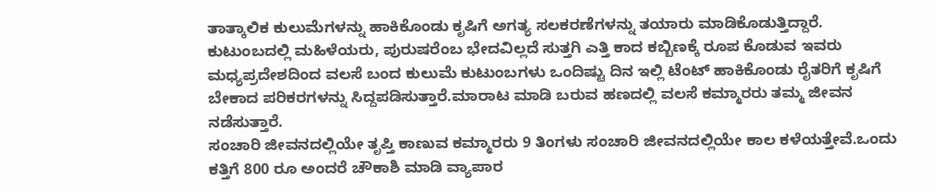ತಾತ್ಕಾಲಿಕ ಕುಲುಮೆಗಳನ್ನು ಹಾಕಿಕೊಂಡು ಕೃಷಿಗೆ ಅಗತ್ಯ ಸಲಕರಣೆಗಳನ್ನು ತಯಾರು ಮಾಡಿಕೊಡುತ್ತಿದ್ದಾರೆ.
ಕುಟುಂಬದಲ್ಲಿ ಮಹಿಳೆಯರು, ಪುರುಷರೆಂಬ ಭೇದವಿಲ್ಲದೆ ಸುತ್ತಗಿ ಎತ್ತಿ ಕಾದ ಕಬ್ಬಿಣಕ್ಕೆ ರೂಪ ಕೊಡುವ ಇವರು ಮಧ್ಯಪ್ರದೇಶದಿಂದ ವಲಸೆ ಬಂದ ಕುಲುಮೆ ಕುಟುಂಬಗಳು ಒಂದಿಷ್ಟು ದಿನ ಇಲ್ಲಿ ಟೆಂಟ್ ಹಾಕಿಕೊಂಡು ರೈತರಿಗೆ ಕೃಷಿಗೆ ಬೇಕಾದ ಪರಿಕರಗಳನ್ನು ಸಿದ್ದಪಡಿಸುತ್ತಾರೆ.ಮಾರಾಟ ಮಾಡಿ ಬರುವ ಹಣದಲ್ಲಿ ವಲಸೆ ಕಮ್ಮಾರರು ತಮ್ಮ ಜೀವನ ನಡೆಸುತ್ತಾರೆ.
ಸಂಚಾರಿ ಜೀವನದಲ್ಲಿಯೇ ತೃಪ್ತಿ ಕಾಣುವ ಕಮ್ಮಾರರು 9 ತಿಂಗಳು ಸಂಚಾರಿ ಜೀವನದಲ್ಲಿಯೇ ಕಾಲ ಕಳೆಯತ್ತೇವೆ.ಒಂದು ಕತ್ತಿಗೆ 800 ರೂ ಅಂದರೆ ಚೌಕಾಶಿ ಮಾಡಿ ವ್ಯಾಪಾರ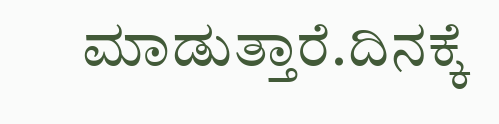ಮಾಡುತ್ತಾರೆ.ದಿನಕ್ಕೆ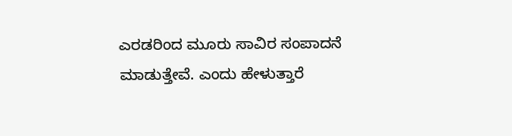ಎರಡರಿಂದ ಮೂರು ಸಾವಿರ ಸಂಪಾದನೆ ಮಾಡುತ್ತೇವೆ. ಎಂದು ಹೇಳುತ್ತಾರೆ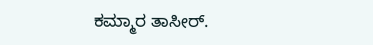ಕಮ್ಮಾರ ತಾಸೀರ್.